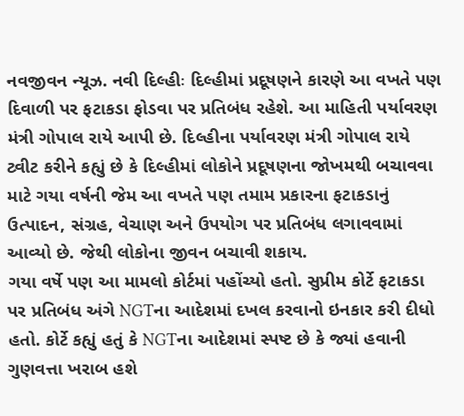નવજીવન ન્યૂઝ. નવી દિલ્હીઃ દિલ્હીમાં પ્રદૂષણને કારણે આ વખતે પણ દિવાળી પર ફટાકડા ફોડવા પર પ્રતિબંધ રહેશે. આ માહિતી પર્યાવરણ મંત્રી ગોપાલ રાયે આપી છે. દિલ્હીના પર્યાવરણ મંત્રી ગોપાલ રાયે ટ્વીટ કરીને કહ્યું છે કે દિલ્હીમાં લોકોને પ્રદૂષણના જોખમથી બચાવવા માટે ગયા વર્ષની જેમ આ વખતે પણ તમામ પ્રકારના ફટાકડાનું ઉત્પાદન, સંગ્રહ, વેચાણ અને ઉપયોગ પર પ્રતિબંધ લગાવવામાં આવ્યો છે. જેથી લોકોના જીવન બચાવી શકાય.
ગયા વર્ષે પણ આ મામલો કોર્ટમાં પહોંચ્યો હતો. સુપ્રીમ કોર્ટે ફટાકડા પર પ્રતિબંધ અંગે NGTના આદેશમાં દખલ કરવાનો ઇનકાર કરી દીધો હતો. કોર્ટે કહ્યું હતું કે NGTના આદેશમાં સ્પષ્ટ છે કે જ્યાં હવાની ગુણવત્તા ખરાબ હશે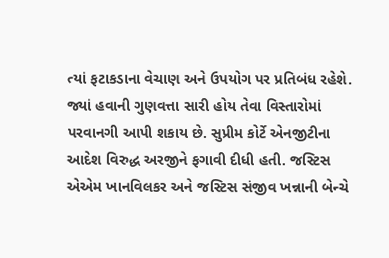ત્યાં ફટાકડાના વેચાણ અને ઉપયોગ પર પ્રતિબંધ રહેશે. જ્યાં હવાની ગુણવત્તા સારી હોય તેવા વિસ્તારોમાં પરવાનગી આપી શકાય છે. સુપ્રીમ કોર્ટે એનજીટીના આદેશ વિરુદ્ધ અરજીને ફગાવી દીધી હતી. જસ્ટિસ એએમ ખાનવિલકર અને જસ્ટિસ સંજીવ ખન્નાની બેન્ચે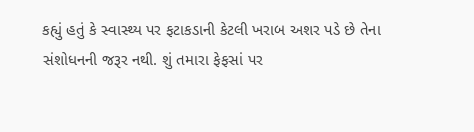કહ્યું હતું કે સ્વાસ્થ્ય પર ફટાકડાની કેટલી ખરાબ અશર પડે છે તેના સંશોધનની જરૂર નથી. શું તમારા ફેફસાં પર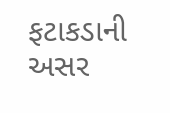ફટાકડાની અસર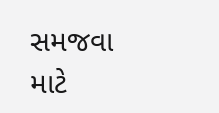સમજવા માટે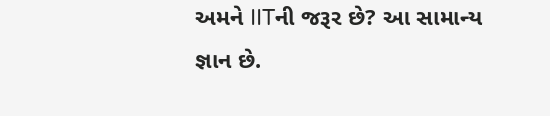અમને IITની જરૂર છે? આ સામાન્ય જ્ઞાન છે.